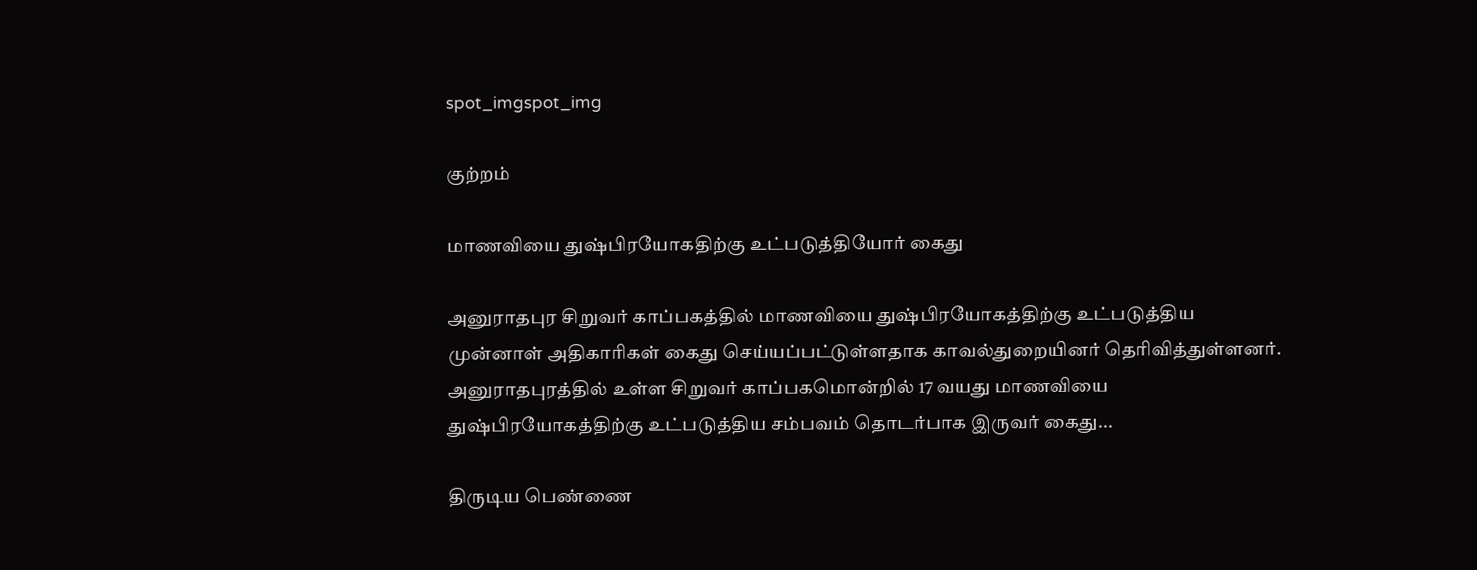spot_imgspot_img

குற்றம்

மாணவியை துஷ்பிரயோகதிற்கு உட்படுத்தியோர் கைது

அனுராதபுர சிறுவர் காப்பகத்தில் மாணவியை துஷ்பிரயோகத்திற்கு உட்படுத்திய முன்னாள் அதிகாரிகள் கைது செய்யப்பட்டுள்ளதாக காவல்துறையினர் தெரிவித்துள்ளனர். அனுராதபுரத்தில் உள்ள சிறுவர் காப்பகமொன்றில் 17 வயது மாணவியை துஷ்பிரயோகத்திற்கு உட்படுத்திய சம்பவம் தொடர்பாக இருவர் கைது...

திருடிய பெண்ணை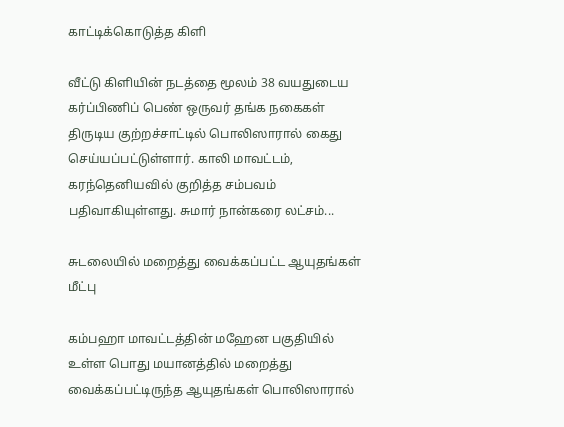காட்டிக்கொடுத்த கிளி

வீட்டு கிளியின் நடத்தை மூலம் 38 வயதுடைய கர்ப்பிணிப் பெண் ஒருவர் தங்க நகைகள் திருடிய குற்றச்சாட்டில் பொலிஸாரால் கைது செய்யப்பட்டுள்ளார். காலி மாவட்டம், கரந்தெனியவில் குறித்த சம்பவம் பதிவாகியுள்ளது. சுமார் நான்கரை லட்சம்...

சுடலையில் மறைத்து வைக்கப்பட்ட ஆயுதங்கள் மீட்பு

கம்பஹா மாவட்டத்தின் மஹேன பகுதியில் உள்ள பொது மயானத்தில் மறைத்து வைக்கப்பட்டிருந்த ஆயுதங்கள் பொலிஸாரால்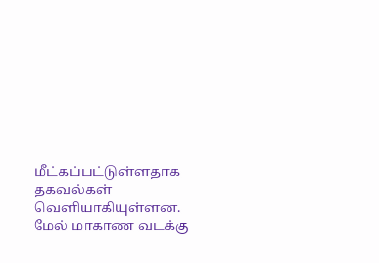மீட்கப்பட்டுள்ளதாக தகவல்கள் வெளியாகியுள்ளன. மேல் மாகாண வடக்கு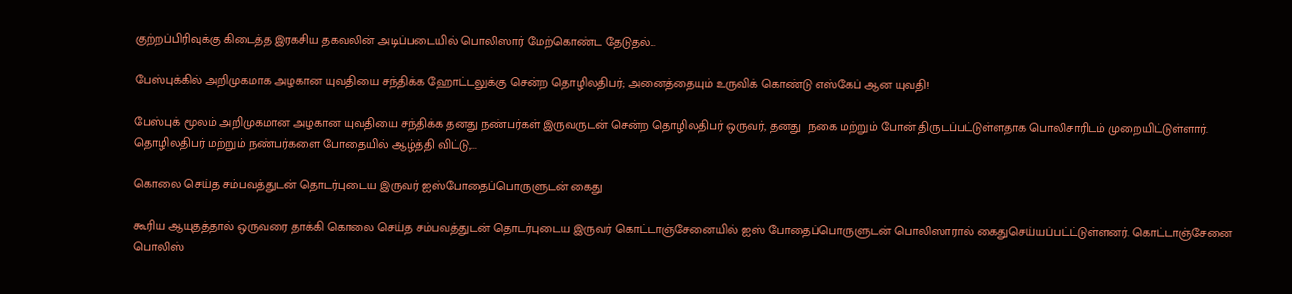குற்றப்பிரிவுக்கு கிடைத்த இரகசிய தகவலின் அடிப்படையில் பொலிஸார் மேற்கொண்ட தேடுதல்...

பேஸ்புக்கில் அறிமுகமாக அழகான யுவதியை சந்திக்க ஹோட்டலுக்கு சென்ற தொழிலதிபர்; அனைத்தையும் உருவிக் கொண்டு எஸ்கேப் ஆன யுவதி!

பேஸ்புக் மூலம் அறிமுகமான அழகான யுவதியை சந்திக்க தனது நண்பர்கள் இருவருடன் சென்ற தொழிலதிபர் ஒருவர், தனது  நகை மற்றும் போன் திருடப்பட்டுள்ளதாக பொலிசாரிடம் முறையிட்டுள்ளார். தொழிலதிபர் மற்றும் நண்பர்களை போதையில் ஆழ்த்தி விட்டு,...

கொலை செய்த சம்பவத்துடன் தொடர்புடைய இருவர் ஐஸ்போதைப்பொருளுடன் கைது

கூரிய ஆயுதத்தால் ஒருவரை தாக்கி கொலை செய்த சம்பவத்துடன் தொடர்புடைய இருவர் கொட்டாஞ்சேனையில் ஐஸ் போதைப்பொருளுடன் பொலிஸாரால் கைதுசெய்யப்பட்ட்டுள்ளனர். கொட்டாஞ்சேனை பொலிஸ்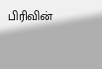பிரிவின்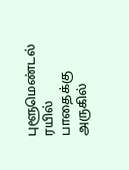புளூமெண்டல் ரயில் பாதைக்கு அருகில்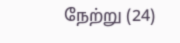நேற்று (24)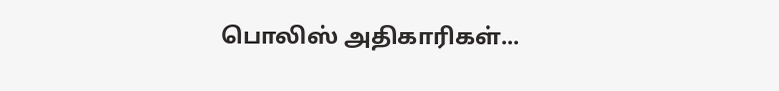பொலிஸ் அதிகாரிகள்...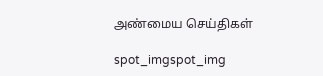அண்மைய செய்திகள்

spot_imgspot_img